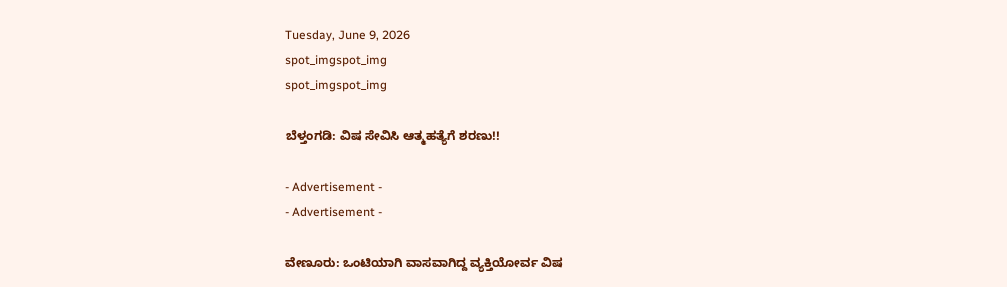Tuesday, June 9, 2026
spot_imgspot_img
spot_imgspot_img

ಬೆಳ್ತಂಗಡಿ: ವಿಷ ಸೇವಿಸಿ ಆತ್ಮಹತ್ಯೆಗೆ ಶರಣು!!

- Advertisement -
- Advertisement -

ವೇಣೂರು: ಒಂಟಿಯಾಗಿ ವಾಸವಾಗಿದ್ದ ವ್ಯಕ್ತಿಯೋರ್ವ ವಿಷ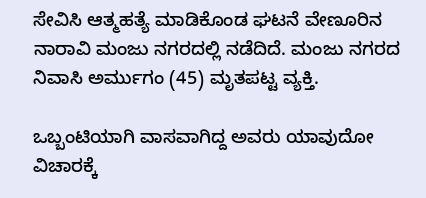ಸೇವಿಸಿ ಆತ್ಮಹತ್ಯೆ ಮಾಡಿಕೊಂಡ ಘಟನೆ ವೇಣೂರಿನ ನಾರಾವಿ ಮಂಜು ನಗರದಲ್ಲಿ ನಡೆದಿದೆ. ಮಂಜು ನಗರದ ನಿವಾಸಿ ಅರ್ಮುಗಂ (45) ಮೃತಪಟ್ಟ ವ್ಯಕ್ತಿ.

ಒಬ್ಬಂಟಿಯಾಗಿ ವಾಸವಾಗಿದ್ದ ಅವರು ಯಾವುದೋ ವಿಚಾರಕ್ಕೆ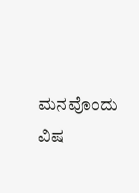ಮನವೊಂದು ವಿಷ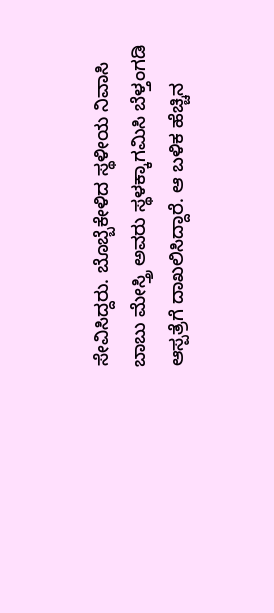ಸೇವಿಸಿದ್ದರು. ಬೊಬ್ಬೆಕೇಳಿದ ಸ್ಥಳೀಯ ನಿವಾಸಿ ಬಾಬು ಮೇಸ್ತ್ರಿ ಅವರು ಸ್ಥಳಕ್ಕಾಗಮಿಸಿ ಬೆಳ್ತಂಗಡಿ ಆಸ್ಪತ್ರೆಗೆ ದಾಖಲಿಸಿದ್ದಾರೆ. ಆ ಬಳಿಕ ಹೆಚ್ಚಿನ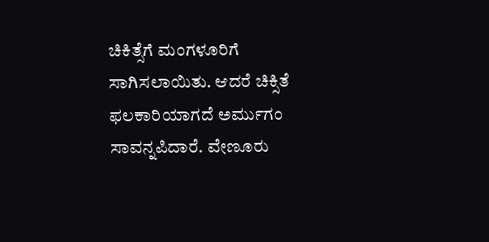ಚಿಕಿತ್ಸೆಗೆ ಮಂಗಳೂರಿಗೆ ಸಾಗಿಸಲಾಯಿತು. ಆದರೆ ಚಿಕ್ಸಿತೆ ಫಲಕಾರಿಯಾಗದೆ ಅರ್ಮುಗಂ ಸಾವನ್ನಪಿದಾರೆ. ವೇಣೂರು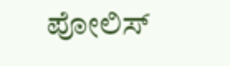ಪೋಲಿಸ್‌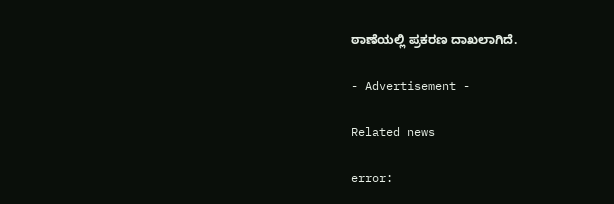ಠಾಣೆಯಲ್ಲಿ ಪ್ರಕರಣ ದಾಖಲಾಗಿದೆ.

- Advertisement -

Related news

error: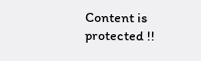Content is protected !!